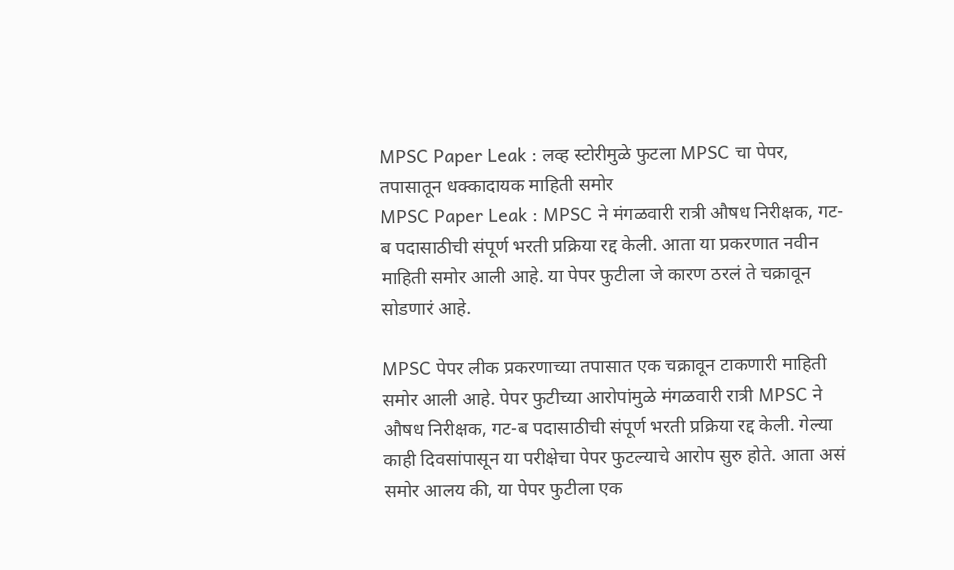MPSC Paper Leak : लव्ह स्टोरीमुळे फुटला MPSC चा पेपर, तपासातून धक्कादायक माहिती समोर
MPSC Paper Leak : MPSC ने मंगळवारी रात्री औषध निरीक्षक, गट-ब पदासाठीची संपूर्ण भरती प्रक्रिया रद्द केली. आता या प्रकरणात नवीन माहिती समोर आली आहे. या पेपर फुटीला जे कारण ठरलं ते चक्रावून सोडणारं आहे.

MPSC पेपर लीक प्रकरणाच्या तपासात एक चक्रावून टाकणारी माहिती समोर आली आहे. पेपर फुटीच्या आरोपांमुळे मंगळवारी रात्री MPSC ने औषध निरीक्षक, गट-ब पदासाठीची संपूर्ण भरती प्रक्रिया रद्द केली. गेल्या काही दिवसांपासून या परीक्षेचा पेपर फुटल्याचे आरोप सुरु होते. आता असं समोर आलय की, या पेपर फुटीला एक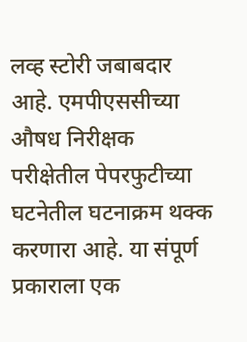लव्ह स्टोरी जबाबदार आहे. एमपीएससीच्या औषध निरीक्षक परीक्षेतील पेपरफुटीच्या घटनेतील घटनाक्रम थक्क करणारा आहे. या संपूर्ण प्रकाराला एक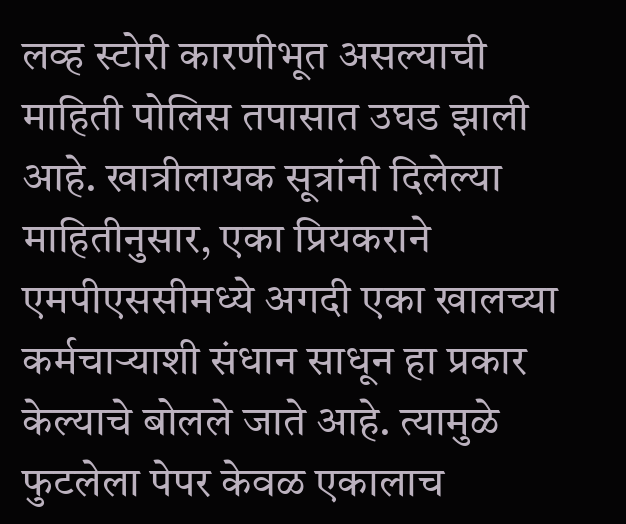लव्ह स्टोरी कारणीभूत असल्याची माहिती पोलिस तपासात उघड झाली आहे. खात्रीलायक सूत्रांनी दिलेल्या माहितीनुसार, एका प्रियकराने एमपीएससीमध्ये अगदी एका खालच्या कर्मचाऱ्याशी संधान साधून हा प्रकार केल्याचे बोलले जाते आहे. त्यामुळे फुटलेला पेपर केवळ एकालाच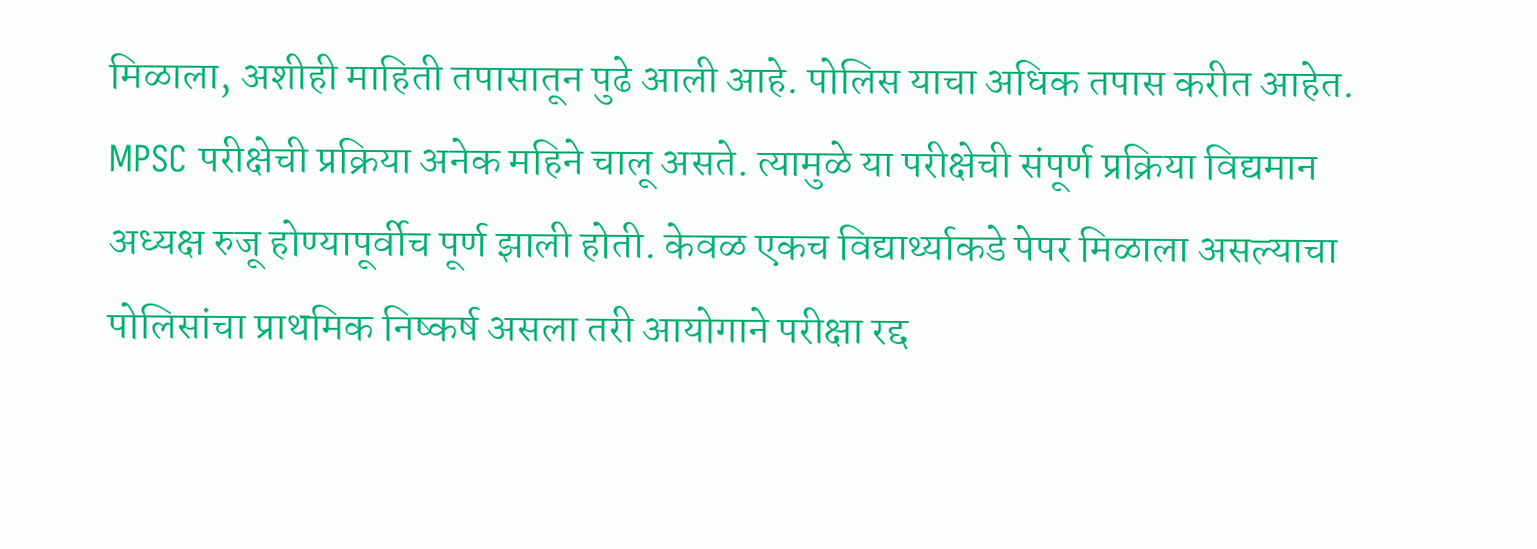मिळाला, अशीही माहिती तपासातून पुढे आली आहे. पोलिस याचा अधिक तपास करीत आहेत.
MPSC परीक्षेची प्रक्रिया अनेक महिने चालू असते. त्यामुळे या परीक्षेची संपूर्ण प्रक्रिया विद्यमान अध्यक्ष रुजू होण्यापूर्वीच पूर्ण झाली होती. केवळ एकच विद्यार्थ्याकडे पेपर मिळाला असल्याचा पोलिसांचा प्राथमिक निष्कर्ष असला तरी आयोगाने परीक्षा रद्द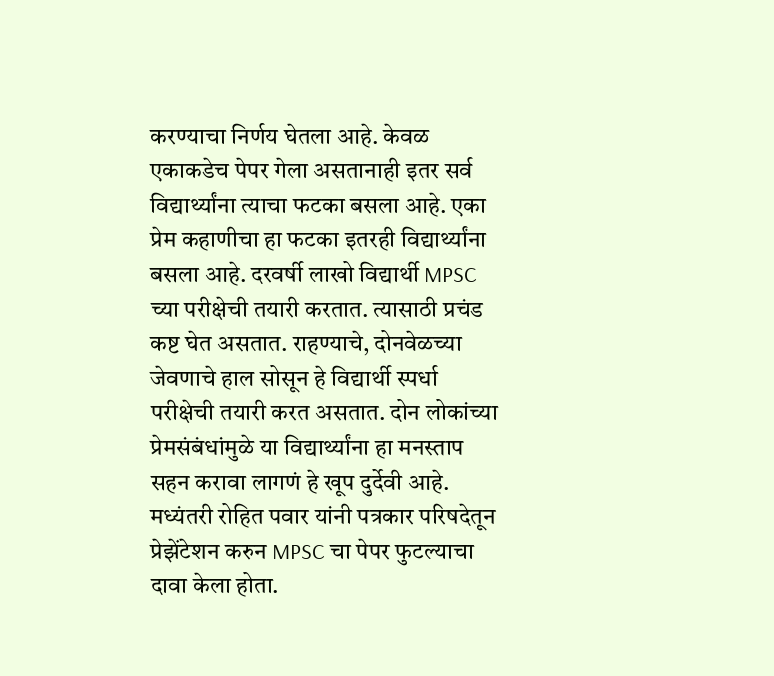करण्याचा निर्णय घेतला आहे. केवळ एकाकडेच पेपर गेला असतानाही इतर सर्व विद्यार्थ्यांना त्याचा फटका बसला आहे. एका प्रेम कहाणीचा हा फटका इतरही विद्यार्थ्यांना बसला आहे. दरवर्षी लाखो विद्यार्थी MPSC च्या परीक्षेची तयारी करतात. त्यासाठी प्रचंड कष्ट घेत असतात. राहण्याचे, दोनवेळच्या जेवणाचे हाल सोसून हे विद्यार्थी स्पर्धा परीक्षेची तयारी करत असतात. दोन लोकांच्या प्रेमसंबंधांमुळे या विद्यार्थ्यांना हा मनस्ताप सहन करावा लागणं हे खूप दुर्देवी आहे.
मध्यंतरी रोहित पवार यांनी पत्रकार परिषदेतून प्रेझेंटेशन करुन MPSC चा पेपर फुटल्याचा दावा केला होता.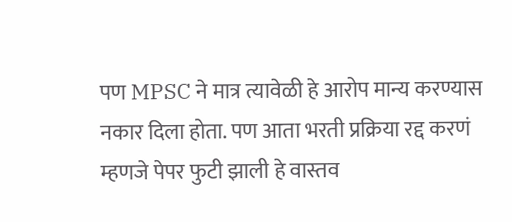पण MPSC ने मात्र त्यावेळी हे आरोप मान्य करण्यास नकार दिला होता. पण आता भरती प्रक्रिया रद्द करणं म्हणजे पेपर फुटी झाली हे वास्तव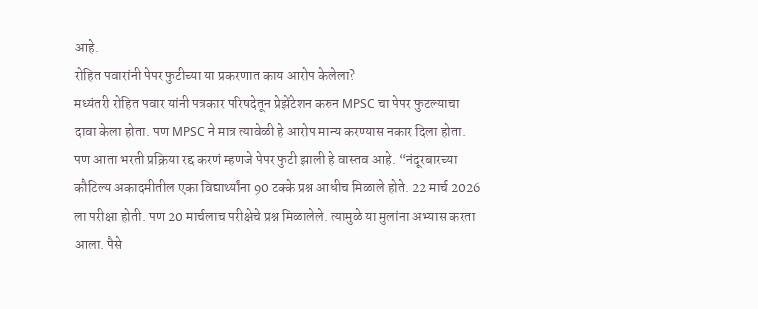आहे.
रोहित पवारांनी पेपर फुटीच्या या प्रकरणात काय आरोप केलेला?
मध्यंतरी रोहित पवार यांनी पत्रकार परिषदेतून प्रेझेंटेशन करुन MPSC चा पेपर फुटल्याचा दावा केला होता. पण MPSC ने मात्र त्यावेळी हे आरोप मान्य करण्यास नकार दिला होता. पण आता भरती प्रक्रिया रद्द करणं म्हणजे पेपर फुटी झाली हे वास्तव आहे. “नंदूरबारच्या कौटिल्य अकादमीतील एका विद्यार्थ्यांना 90 टक्के प्रश्न आधीच मिळाले होते. 22 मार्च 2026 ला परीक्षा होती. पण 20 मार्चलाच परीक्षेचे प्रश्न मिळालेले. त्यामुळे या मुलांना अभ्यास करता आला. पैसे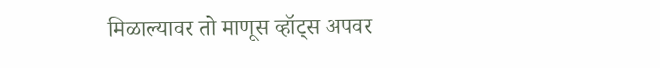मिळाल्यावर तो माणूस व्हॉट्स अपवर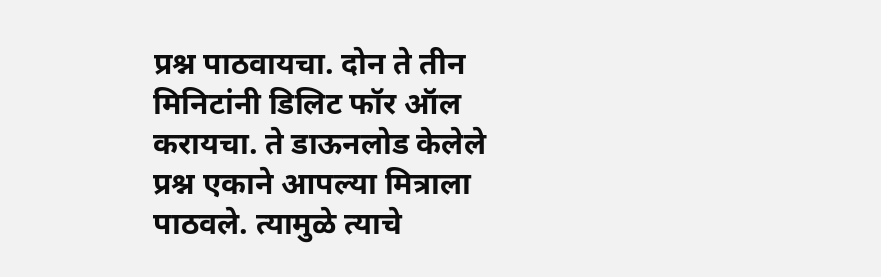प्रश्न पाठवायचा. दोन ते तीन मिनिटांनी डिलिट फॉर ऑल करायचा. ते डाऊनलोड केलेले प्रश्न एकाने आपल्या मित्राला पाठवले. त्यामुळे त्याचे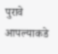पुरावे आपल्याकडे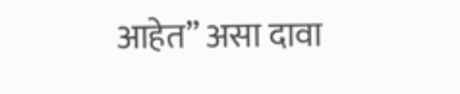आहेत” असा दावा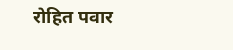रोहित पवार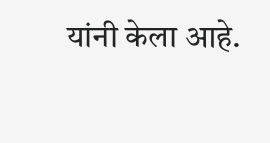यांनी केला आहे.